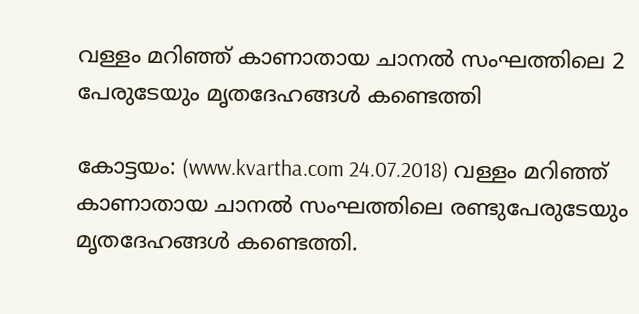വള്ളം മറിഞ്ഞ് കാണാതായ ചാനല്‍ സംഘത്തിലെ 2 പേരുടേയും മൃതദേഹങ്ങള്‍ കണ്ടെത്തി

കോട്ടയം: (www.kvartha.com 24.07.2018) വള്ളം മറിഞ്ഞ് കാണാതായ ചാനല്‍ സംഘത്തിലെ രണ്ടുപേരുടേയും മൃതദേഹങ്ങള്‍ കണ്ടെത്തി.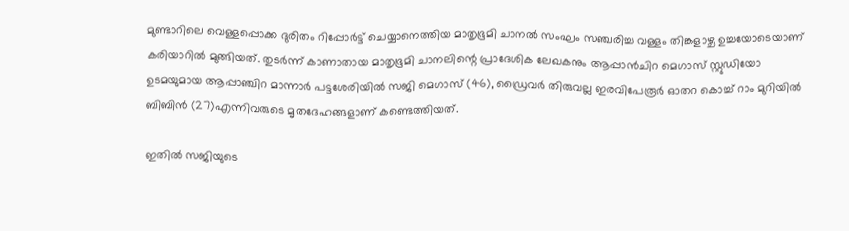മുണ്ടാറിലെ വെള്ളപ്പൊക്ക ദുരിതം റിപ്പോര്‍ട്ട് ചെയ്യാനെത്തിയ മാതൃഭൂമി ചാനല്‍ സംഘം സഞ്ചരിച്ച വള്ളം തിങ്കളാഴ്ച ഉച്ചയോടെയാണ് കരിയാറില്‍ മുങ്ങിയത്. തുടര്‍ന്ന് കാണാതായ മാതൃഭൂമി ചാനലിന്റെ പ്രാദേശിക ലേഖകനും ആപ്പാന്‍ചിറ മെഗാസ് സ്റ്റുഡിയോ ഉടമയുമായ ആപ്പാഞ്ചിറ മാന്നാര്‍ പട്ടശേരിയില്‍ സജി മെഗാസ് (46), ഡ്രൈവര്‍ തിരുവല്ല ഇരവിപേരൂര്‍ ഓതറ കൊച്ച് റാം മുറിയില്‍ ബിബിന്‍ (27)എന്നിവരുടെ മൃതദേഹങ്ങളാണ് കണ്ടെത്തിയത്.

ഇതില്‍ സജിയുടെ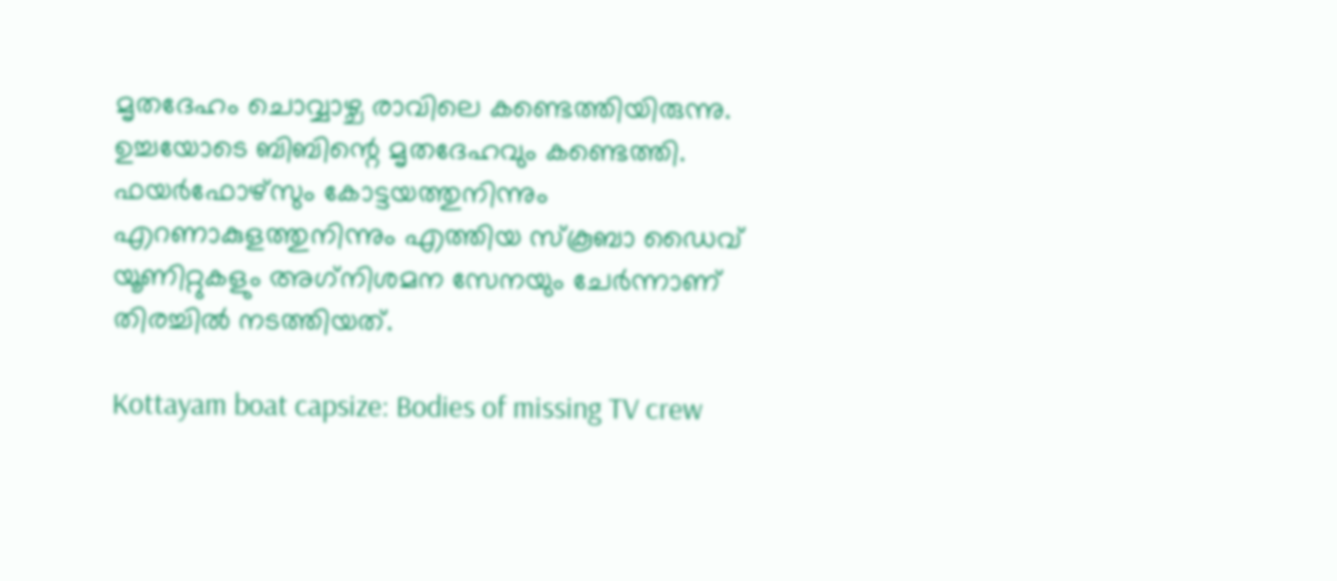മൃതദേഹം ചൊവ്വാഴ്ച രാവിലെ കണ്ടെത്തിയിരുന്നു. ഉച്ചയോടെ ബിബിന്റെ മൃതദേഹവും കണ്ടെത്തി. ഫയര്‍ഫോഴ്‌സും കോട്ടയത്തുനിന്നും എറണാകുളത്തുനിന്നും എത്തിയ സ്‌കൂബാ ഡൈവ് യൂണിറ്റുകളും അഗ്‌നിശമന സേനയും ചേര്‍ന്നാണ് തിരച്ചില്‍ നടത്തിയത്.

Kottayam boat capsize: Bodies of missing TV crew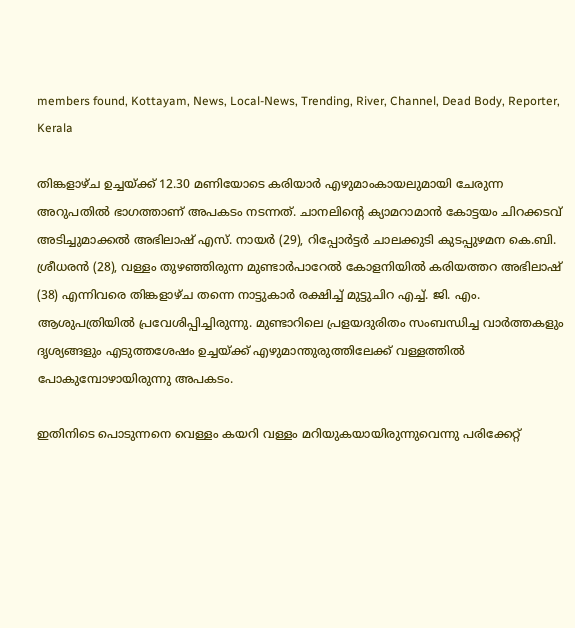members found, Kottayam, News, Local-News, Trending, River, Channel, Dead Body, Reporter, Kerala

തിങ്കളാഴ്ച ഉച്ചയ്ക്ക് 12.30 മണിയോടെ കരിയാര്‍ എഴുമാംകായലുമായി ചേരുന്ന അറുപതില്‍ ഭാഗത്താണ് അപകടം നടന്നത്. ചാനലിന്റെ ക്യാമറാമാന്‍ കോട്ടയം ചിറക്കടവ് അടിച്ചുമാക്കല്‍ അഭിലാഷ് എസ്. നായര്‍ (29), റിപ്പോര്‍ട്ടര്‍ ചാലക്കുടി കുടപ്പുഴമന കെ.ബി. ശ്രീധരന്‍ (28), വള്ളം തുഴഞ്ഞിരുന്ന മുണ്ടാര്‍പാറേല്‍ കോളനിയില്‍ കരിയത്തറ അഭിലാഷ് (38) എന്നിവരെ തിങ്കളാഴ്ച തന്നെ നാട്ടുകാര്‍ രക്ഷിച്ച് മുട്ടുചിറ എച്ച്. ജി. എം. ആശുപത്രിയില്‍ പ്രവേശിപ്പിച്ചിരുന്നു. മുണ്ടാറിലെ പ്രളയദുരിതം സംബന്ധിച്ച വാര്‍ത്തകളും ദൃശ്യങ്ങളും എടുത്തശേഷം ഉച്ചയ്ക്ക് എഴുമാന്തുരുത്തിലേക്ക് വള്ളത്തില്‍ പോകുമ്പോഴായിരുന്നു അപകടം.

ഇതിനിടെ പൊടുന്നനെ വെള്ളം കയറി വള്ളം മറിയുകയായിരുന്നുവെന്നു പരിക്കേറ്റ്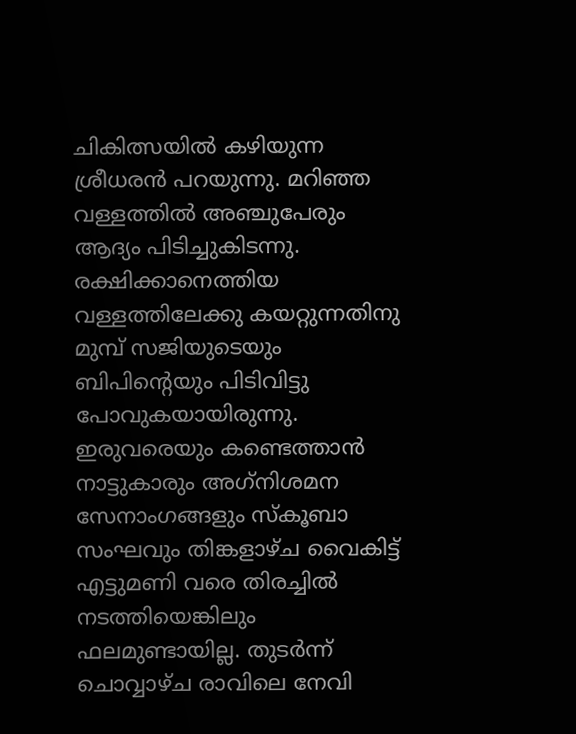ചികിത്സയില്‍ കഴിയുന്ന ശ്രീധരന്‍ പറയുന്നു. മറിഞ്ഞ വള്ളത്തില്‍ അഞ്ചുപേരും ആദ്യം പിടിച്ചുകിടന്നു. രക്ഷിക്കാനെത്തിയ വള്ളത്തിലേക്കു കയറ്റുന്നതിനു മുമ്പ് സജിയുടെയും ബിപിന്റെയും പിടിവിട്ടു പോവുകയായിരുന്നു. ഇരുവരെയും കണ്ടെത്താന്‍ നാട്ടുകാരും അഗ്‌നിശമന സേനാംഗങ്ങളും സ്‌കൂബാ സംഘവും തിങ്കളാഴ്ച വൈകിട്ട് എട്ടുമണി വരെ തിരച്ചില്‍ നടത്തിയെങ്കിലും ഫലമുണ്ടായില്ല. തുടര്‍ന്ന് ചൊവ്വാഴ്ച രാവിലെ നേവി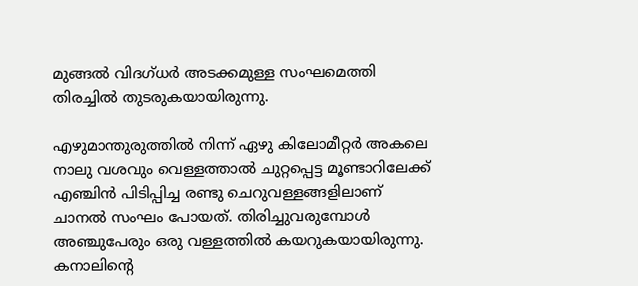മുങ്ങല്‍ വിദഗ്ധര്‍ അടക്കമുള്ള സംഘമെത്തി തിരച്ചില്‍ തുടരുകയായിരുന്നു.

എഴുമാന്തുരുത്തില്‍ നിന്ന് ഏഴു കിലോമീറ്റര്‍ അകലെ നാലു വശവും വെള്ളത്താല്‍ ചുറ്റപ്പെട്ട മൂണ്ടാറിലേക്ക് എഞ്ചിന്‍ പിടിപ്പിച്ച രണ്ടു ചെറുവള്ളങ്ങളിലാണ് ചാനല്‍ സംഘം പോയത്. തിരിച്ചുവരുമ്പോള്‍ അഞ്ചുപേരും ഒരു വള്ളത്തില്‍ കയറുകയായിരുന്നു. കനാലിന്റെ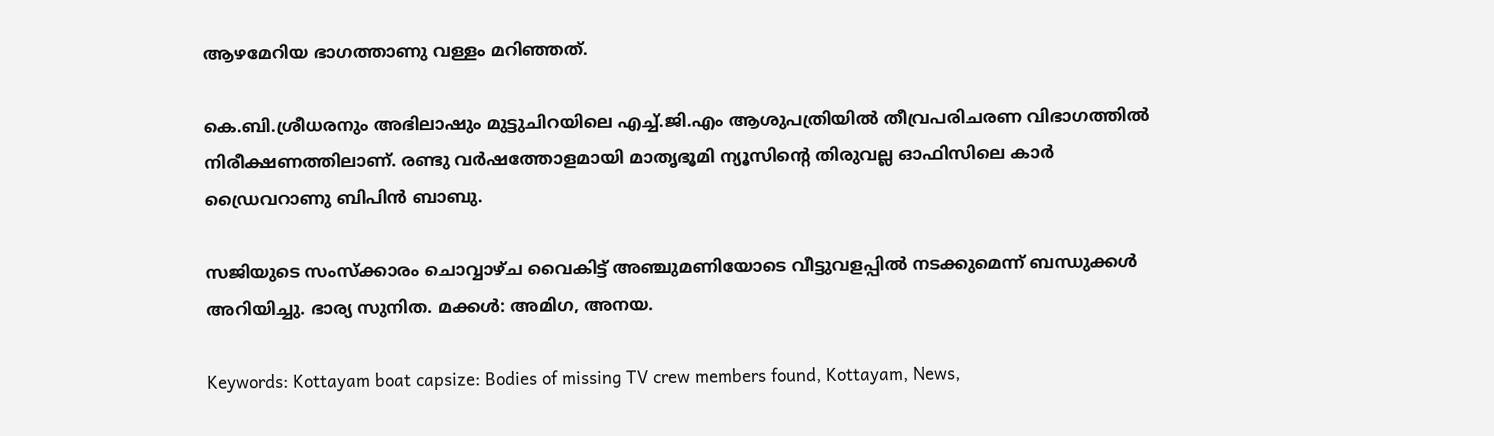ആഴമേറിയ ഭാഗത്താണു വള്ളം മറിഞ്ഞത്.

കെ.ബി.ശ്രീധരനും അഭിലാഷും മുട്ടുചിറയിലെ എച്ച്.ജി.എം ആശുപത്രിയില്‍ തീവ്രപരിചരണ വിഭാഗത്തില്‍ നിരീക്ഷണത്തിലാണ്. രണ്ടു വര്‍ഷത്തോളമായി മാതൃഭൂമി ന്യൂസിന്റെ തിരുവല്ല ഓഫിസിലെ കാര്‍ ഡ്രൈവറാണു ബിപിന്‍ ബാബു.

സജിയുടെ സംസ്‌ക്കാരം ചൊവ്വാഴ്ച വൈകിട്ട് അഞ്ചുമണിയോടെ വീട്ടുവളപ്പില്‍ നടക്കുമെന്ന് ബന്ധുക്കള്‍ അറിയിച്ചു. ഭാര്യ സുനിത. മക്കള്‍: അമിഗ, അനയ.

Keywords: Kottayam boat capsize: Bodies of missing TV crew members found, Kottayam, News,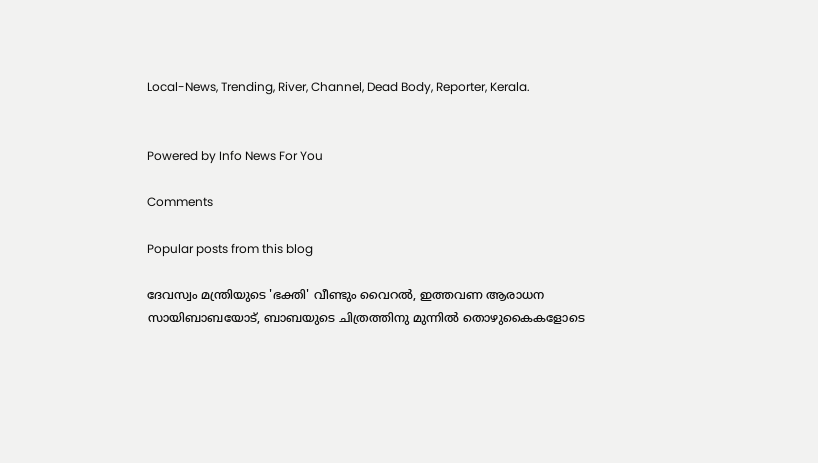Local-News, Trending, River, Channel, Dead Body, Reporter, Kerala.


Powered by Info News For You

Comments

Popular posts from this blog

ദേവസ്വം മന്ത്രിയുടെ 'ഭക്തി' വീണ്ടും വൈറല്‍, ഇത്തവണ ആരാധന സായിബാബയോട്, ബാബയുടെ ചിത്രത്തിനു മുന്നില്‍ തൊഴുകൈകളോടെ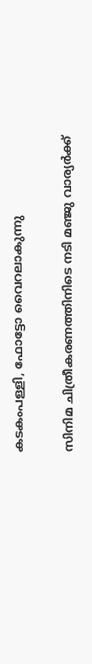കടകംപള്ളി, ഫോട്ടോ വൈറലാകുന്നു

സിനിമ ചിത്രീകരണത്തിനിടെ നടി മഞ്ജു വാര്യര്‍ക്ക്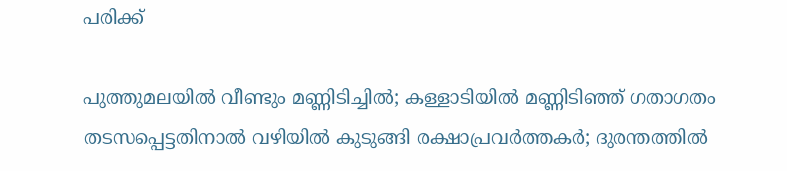പരിക്ക്

പുത്തുമലയില്‍ വീണ്ടും മണ്ണിടിച്ചില്‍; കള്ളാടിയില്‍ മണ്ണിടിഞ്ഞ് ഗതാഗതം തടസപ്പെട്ടതിനാല്‍ വഴിയില്‍ കുടുങ്ങി രക്ഷാപ്രവര്‍ത്തകര്‍; ദുരന്തത്തില്‍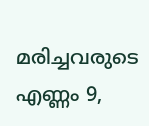മരിച്ചവരുടെ എണ്ണം 9,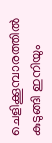ചെളിക്കൂമ്പാരത്തില്‍ കുടുങ്ങി ഇനിയും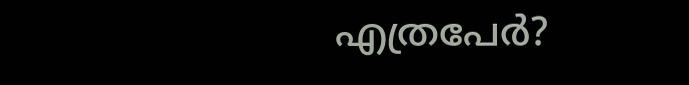എത്രപേര്‍?